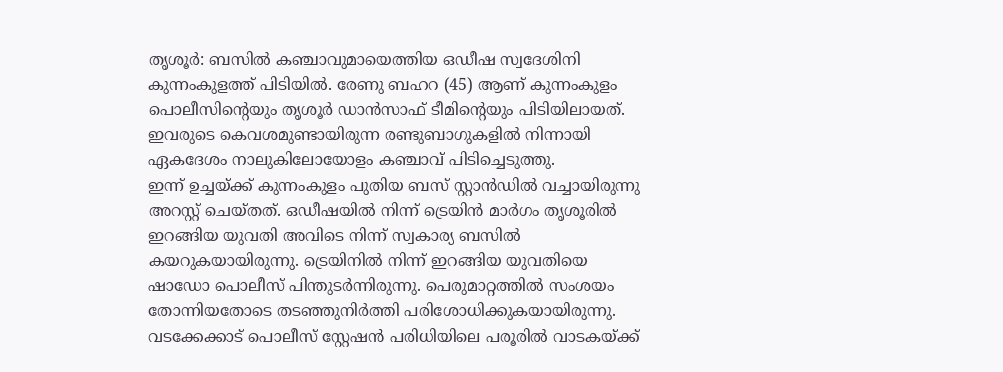തൃശൂർ: ബസിൽ കഞ്ചാവുമായെത്തിയ ഒഡീഷ സ്വദേശിനി കുന്നംകുളത്ത് പിടിയിൽ. രേണു ബഹറ (45) ആണ് കുന്നംകുളം പൊലീസിന്റെയും തൃശൂർ ഡാൻസാഫ് ടീമിന്റെയും പിടിയിലായത്. ഇവരുടെ കെവശമുണ്ടായിരുന്ന രണ്ടുബാഗുകളിൽ നിന്നായി ഏകദേശം നാലുകിലോയോളം കഞ്ചാവ് പിടിച്ചെടുത്തു.
ഇന്ന് ഉച്ചയ്ക്ക് കുന്നംകുളം പുതിയ ബസ് സ്റ്റാൻഡിൽ വച്ചായിരുന്നു അറസ്റ്റ് ചെയ്തത്. ഒഡീഷയിൽ നിന്ന് ട്രെയിൻ മാർഗം തൃശൂരിൽ ഇറങ്ങിയ യുവതി അവിടെ നിന്ന് സ്വകാര്യ ബസിൽ കയറുകയായിരുന്നു. ട്രെയിനിൽ നിന്ന് ഇറങ്ങിയ യുവതിയെ ഷാഡോ പൊലീസ് പിന്തുടർന്നിരുന്നു. പെരുമാറ്റത്തിൽ സംശയം തോന്നിയതോടെ തടഞ്ഞുനിർത്തി പരിശോധിക്കുകയായിരുന്നു. വടക്കേക്കാട് പൊലീസ് സ്റ്റേഷൻ പരിധിയിലെ പരൂരിൽ വാടകയ്ക്ക്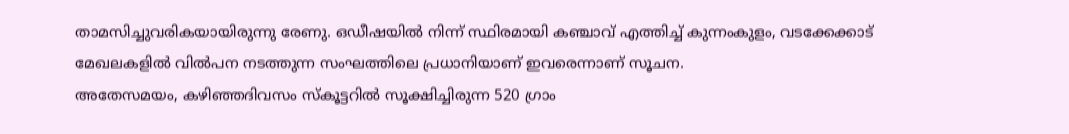താമസിച്ചുവരികയായിരുന്നു രേണു. ഒഡീഷയിൽ നിന്ന് സ്ഥിരമായി കഞ്ചാവ് എത്തിച്ച് കുന്നംകുളം, വടക്കേക്കാട് മേഖലകളിൽ വിൽപന നടത്തുന്ന സംഘത്തിലെ പ്രധാനിയാണ് ഇവരെന്നാണ് സൂചന.
അതേസമയം, കഴിഞ്ഞദിവസം സ്കൂട്ടറിൽ സൂക്ഷിച്ചിരുന്ന 520 ഗ്രാം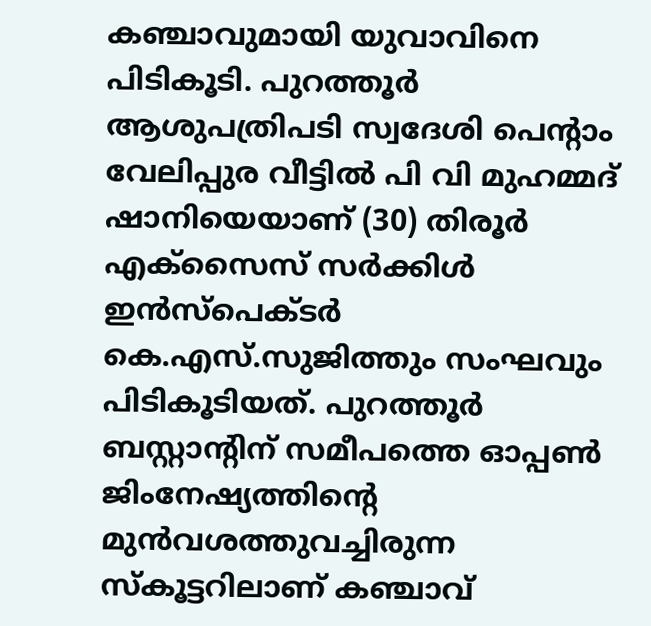കഞ്ചാവുമായി യുവാവിനെ പിടികൂടി. പുറത്തൂർ ആശുപത്രിപടി സ്വദേശി പെന്റാം വേലിപ്പുര വീട്ടിൽ പി വി മുഹമ്മദ് ഷാനിയെയാണ് (30) തിരൂർ എക്സൈസ് സർക്കിൾ ഇൻസ്പെക്ടർ കെ.എസ്.സുജിത്തും സംഘവും പിടികൂടിയത്. പുറത്തൂർ ബസ്റ്റാന്റിന് സമീപത്തെ ഓപ്പൺ ജിംനേഷ്യത്തിന്റെ മുൻവശത്തുവച്ചിരുന്ന സ്കൂട്ടറിലാണ് കഞ്ചാവ്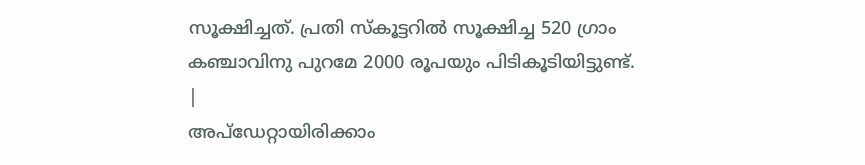സൂക്ഷിച്ചത്. പ്രതി സ്കൂട്ടറിൽ സൂക്ഷിച്ച 520 ഗ്രാം കഞ്ചാവിനു പുറമേ 2000 രൂപയും പിടികൂടിയിട്ടുണ്ട്.
|
അപ്ഡേറ്റായിരിക്കാം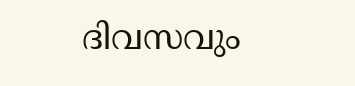ദിവസവും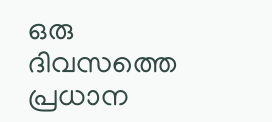ഒരു ദിവസത്തെ പ്രധാന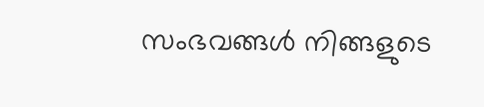സംഭവങ്ങൾ നിങ്ങളുടെ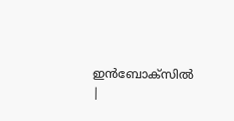ഇൻബോക്സിൽ |